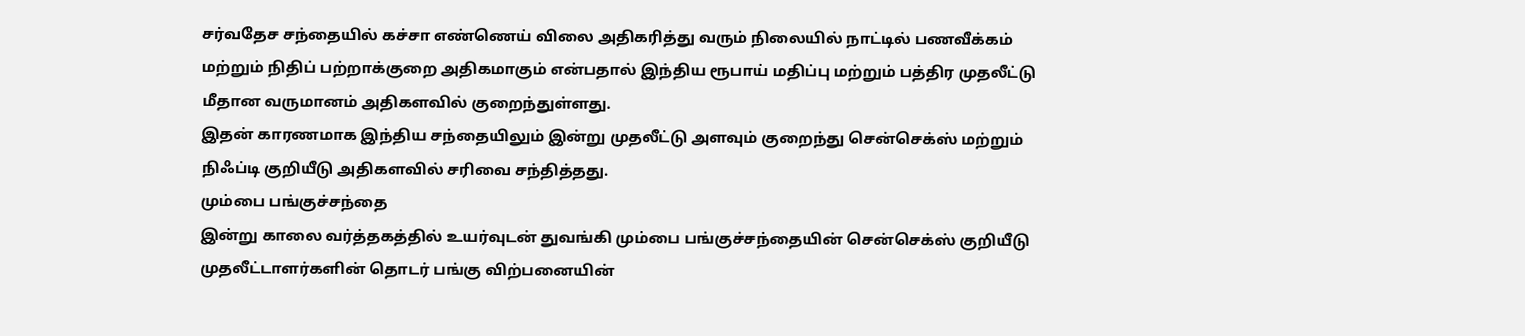சர்வதேச சந்தையில் கச்சா எண்ணெய் விலை அதிகரித்து வரும் நிலையில் நாட்டில் பணவீக்கம் மற்றும் நிதிப் பற்றாக்குறை அதிகமாகும் என்பதால் இந்திய ரூபாய் மதிப்பு மற்றும் பத்திர முதலீட்டு மீதான வருமானம் அதிகளவில் குறைந்துள்ளது.
இதன் காரணமாக இந்திய சந்தையிலும் இன்று முதலீட்டு அளவும் குறைந்து சென்செக்ஸ் மற்றும் நிஃப்டி குறியீடு அதிகளவில் சரிவை சந்தித்தது.
மும்பை பங்குச்சந்தை
இன்று காலை வர்த்தகத்தில் உயர்வுடன் துவங்கி மும்பை பங்குச்சந்தையின் சென்செக்ஸ் குறியீடு முதலீட்டாளர்களின் தொடர் பங்கு விற்பனையின்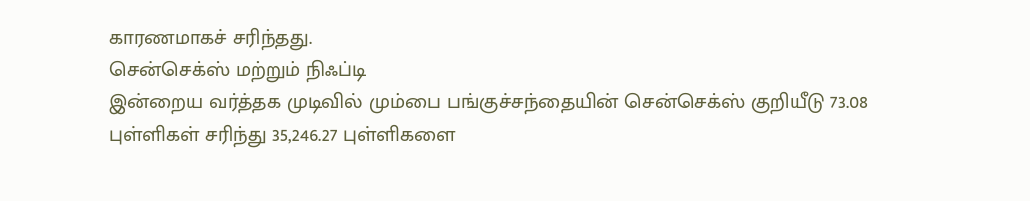காரணமாகச் சரிந்தது.
சென்செக்ஸ் மற்றும் நிஃப்டி
இன்றைய வர்த்தக முடிவில் மும்பை பங்குச்சந்தையின் சென்செக்ஸ் குறியீடு 73.08 புள்ளிகள் சரிந்து 35,246.27 புள்ளிகளை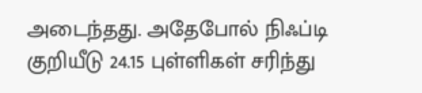அடைந்தது. அதேபோல் நிஃப்டி குறியீடு 24.15 புள்ளிகள் சரிந்து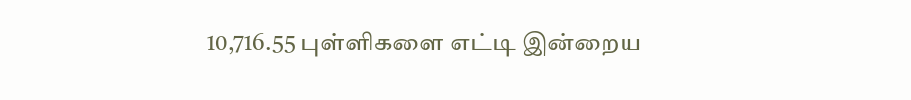10,716.55 புள்ளிகளை எட்டி இன்றைய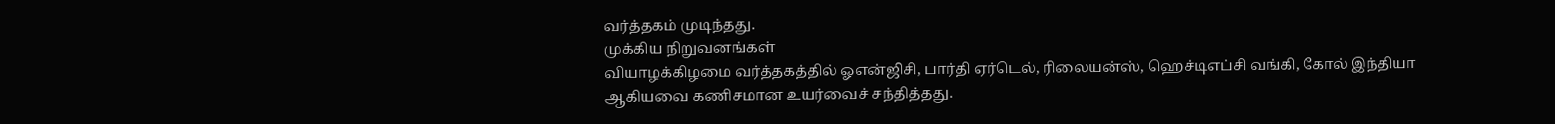வர்த்தகம் முடிந்தது.
முக்கிய நிறுவனங்கள்
வியாழக்கிழமை வர்த்தகத்தில் ஓஎன்ஜிசி, பார்தி ஏர்டெல், ரிலையன்ஸ், ஹெச்டிஎப்சி வங்கி, கோல் இந்தியா ஆகியவை கணிசமான உயர்வைச் சந்தித்தது.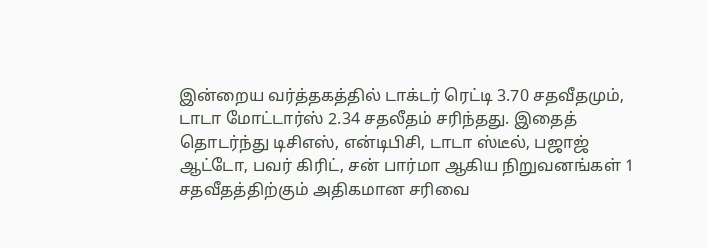இன்றைய வர்த்தகத்தில் டாக்டர் ரெட்டி 3.70 சதவீதமும், டாடா மோட்டார்ஸ் 2.34 சதலீதம் சரிந்தது. இதைத் தொடர்ந்து டிசிஎஸ், என்டிபிசி, டாடா ஸ்டீல், பஜாஜ் ஆட்டோ, பவர் கிரிட், சன் பார்மா ஆகிய நிறுவனங்கள் 1 சதவீதத்திற்கும் அதிகமான சரிவை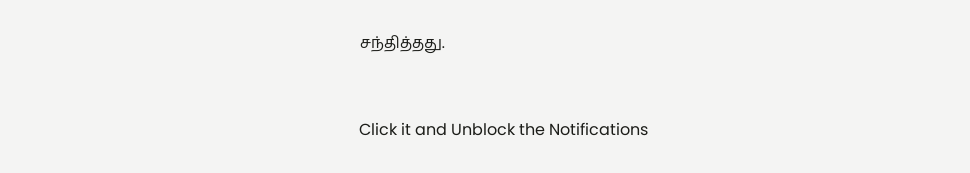சந்தித்தது.


Click it and Unblock the Notifications